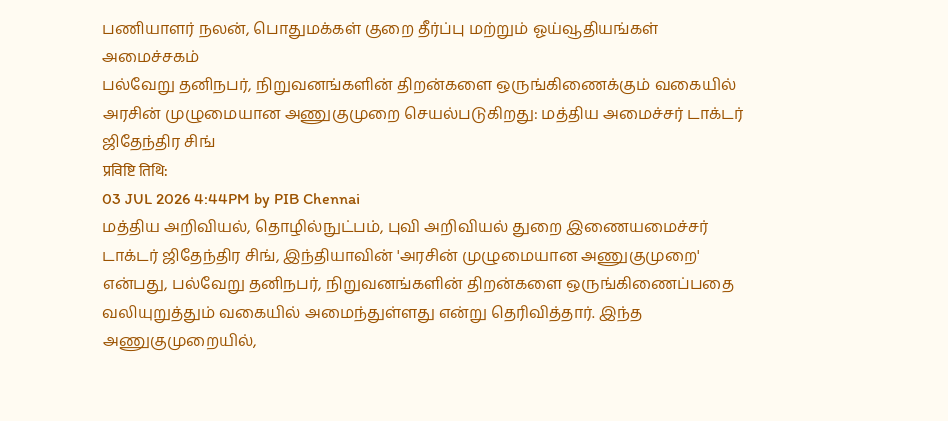பணியாளர் நலன், பொதுமக்கள் குறை தீர்ப்பு மற்றும் ஓய்வூதியங்கள் அமைச்சகம்
பல்வேறு தனிநபர், நிறுவனங்களின் திறன்களை ஒருங்கிணைக்கும் வகையில் அரசின் முழுமையான அணுகுமுறை செயல்படுகிறது: மத்திய அமைச்சர் டாக்டர் ஜிதேந்திர சிங்
प्रविष्टि तिथि:
03 JUL 2026 4:44PM by PIB Chennai
மத்திய அறிவியல், தொழில்நுட்பம், புவி அறிவியல் துறை இணையமைச்சர் டாக்டர் ஜிதேந்திர சிங், இந்தியாவின் 'அரசின் முழுமையான அணுகுமுறை' என்பது, பல்வேறு தனிநபர், நிறுவனங்களின் திறன்களை ஒருங்கிணைப்பதை வலியுறுத்தும் வகையில் அமைந்துள்ளது என்று தெரிவித்தார். இந்த அணுகுமுறையில்,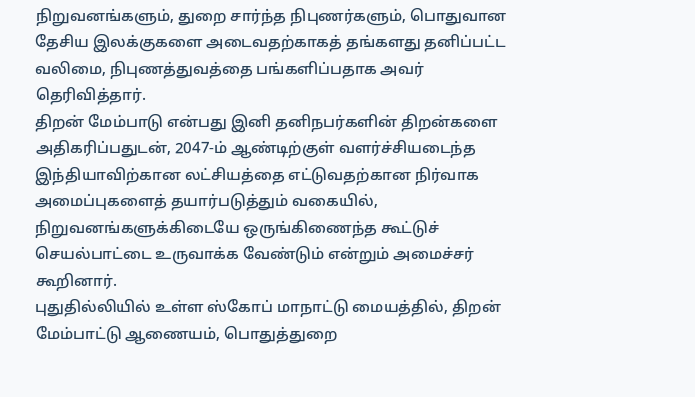நிறுவனங்களும், துறை சார்ந்த நிபுணர்களும், பொதுவான தேசிய இலக்குகளை அடைவதற்காகத் தங்களது தனிப்பட்ட வலிமை, நிபுணத்துவத்தை பங்களிப்பதாக அவர் தெரிவித்தார்.
திறன் மேம்பாடு என்பது இனி தனிநபர்களின் திறன்களை அதிகரிப்பதுடன், 2047-ம் ஆண்டிற்குள் வளர்ச்சியடைந்த இந்தியாவிற்கான லட்சியத்தை எட்டுவதற்கான நிர்வாக அமைப்புகளைத் தயார்படுத்தும் வகையில், நிறுவனங்களுக்கிடையே ஒருங்கிணைந்த கூட்டுச் செயல்பாட்டை உருவாக்க வேண்டும் என்றும் அமைச்சர் கூறினார்.
புதுதில்லியில் உள்ள ஸ்கோப் மாநாட்டு மையத்தில், திறன் மேம்பாட்டு ஆணையம், பொதுத்துறை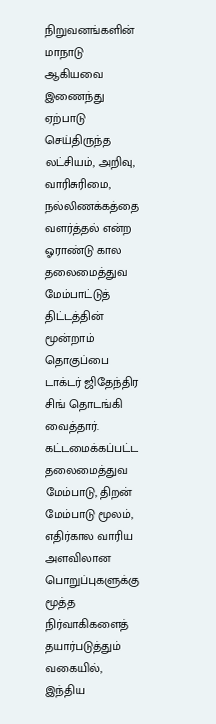நிறுவனங்களின் மாநாடு ஆகியவை இணைந்து ஏற்பாடு செய்திருந்த லட்சியம், அறிவு, வாரிசுரிமை, நல்லிணக்கத்தை வளர்த்தல் என்ற ஓராண்டு கால தலைமைத்துவ மேம்பாட்டுத் திட்டத்தின் மூன்றாம் தொகுப்பை டாக்டர் ஜிதேந்திர சிங் தொடங்கி வைத்தார். கட்டமைக்கப்பட்ட தலைமைத்துவ மேம்பாடு, திறன் மேம்பாடு மூலம், எதிர்கால வாரிய அளவிலான பொறுப்புகளுக்கு மூத்த நிர்வாகிகளைத் தயார்படுத்தும் வகையில், இந்திய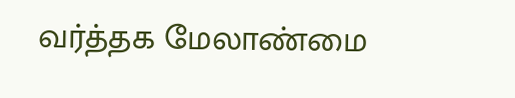வர்த்தக மேலாண்மை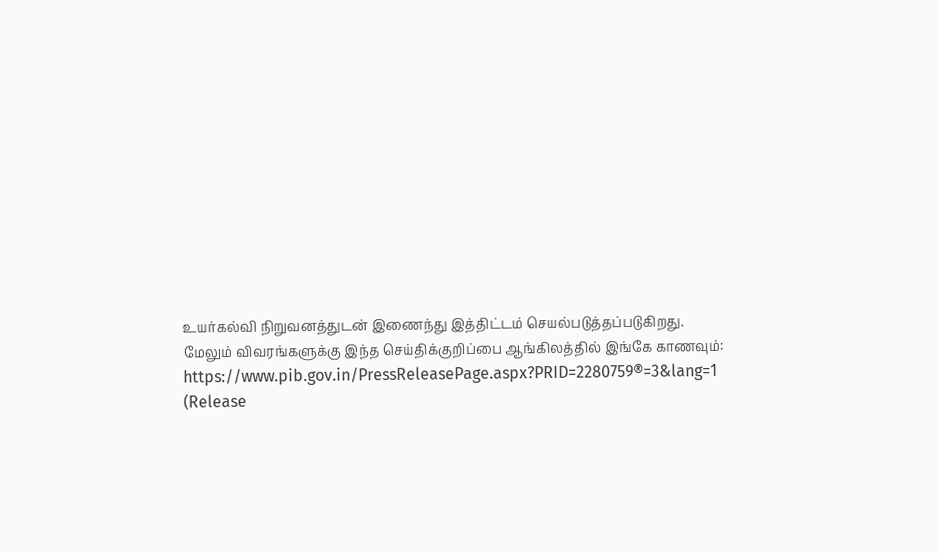உயர்கல்வி நிறுவனத்துடன் இணைந்து இத்திட்டம் செயல்படுத்தப்படுகிறது.
மேலும் விவரங்களுக்கு இந்த செய்திக்குறிப்பை ஆங்கிலத்தில் இங்கே காணவும்: https://www.pib.gov.in/PressReleasePage.aspx?PRID=2280759®=3&lang=1
(Release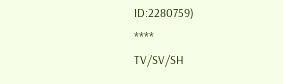ID:2280759)
****
TV/SV/SH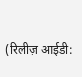(रिलीज़ आईडी: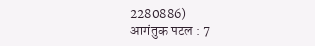2280886)
आगंतुक पटल : 7